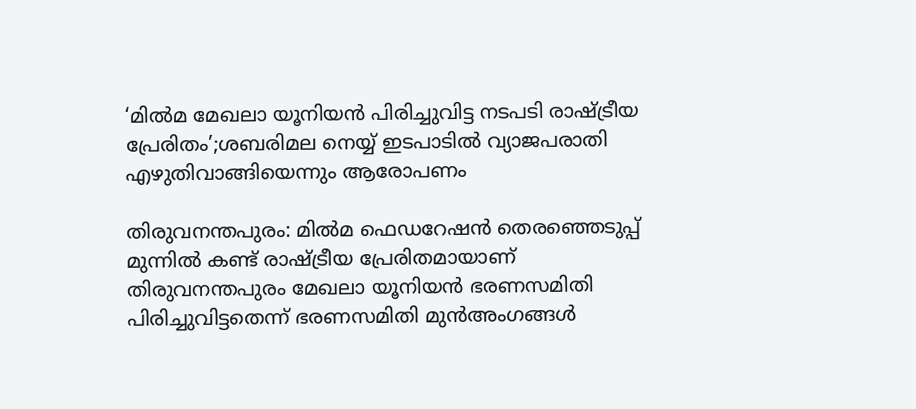‘മിൽമ മേഖലാ യൂനിയൻ പിരിച്ചുവിട്ട നടപടി രാഷ്ട്രീയ പ്രേരിതം’;ശബരിമല നെയ്യ് ഇടപാടിൽ വ്യാജപരാതി എഴുതിവാങ്ങിയെന്നും ആരോപണം

തിരുവനന്തപുരം: മിൽമ ഫെഡറേഷൻ തെരഞ്ഞെടുപ്പ് മുന്നിൽ കണ്ട് രാഷ്ട്രീയ പ്രേരിതമായാണ് തിരുവനന്തപുരം മേഖലാ യൂനിയൻ ഭരണസമിതി പിരിച്ചുവിട്ടതെന്ന് ഭരണസമിതി മുൻഅംഗങ്ങൾ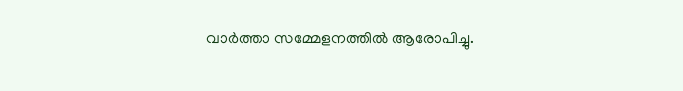വാർത്താ സമ്മേളനത്തിൽ ആരോപിച്ചു.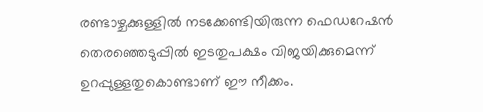രണ്ടാഴ്ചക്കുള്ളിൽ നടക്കേണ്ടിയിരുന്ന ഫെഡറേഷൻ തെരഞ്ഞെടുപ്പിൽ ഇടതുപക്ഷം വിജയിക്കുമെന്ന് ഉറപ്പുള്ളതുകൊണ്ടാണ് ഈ നീക്കം.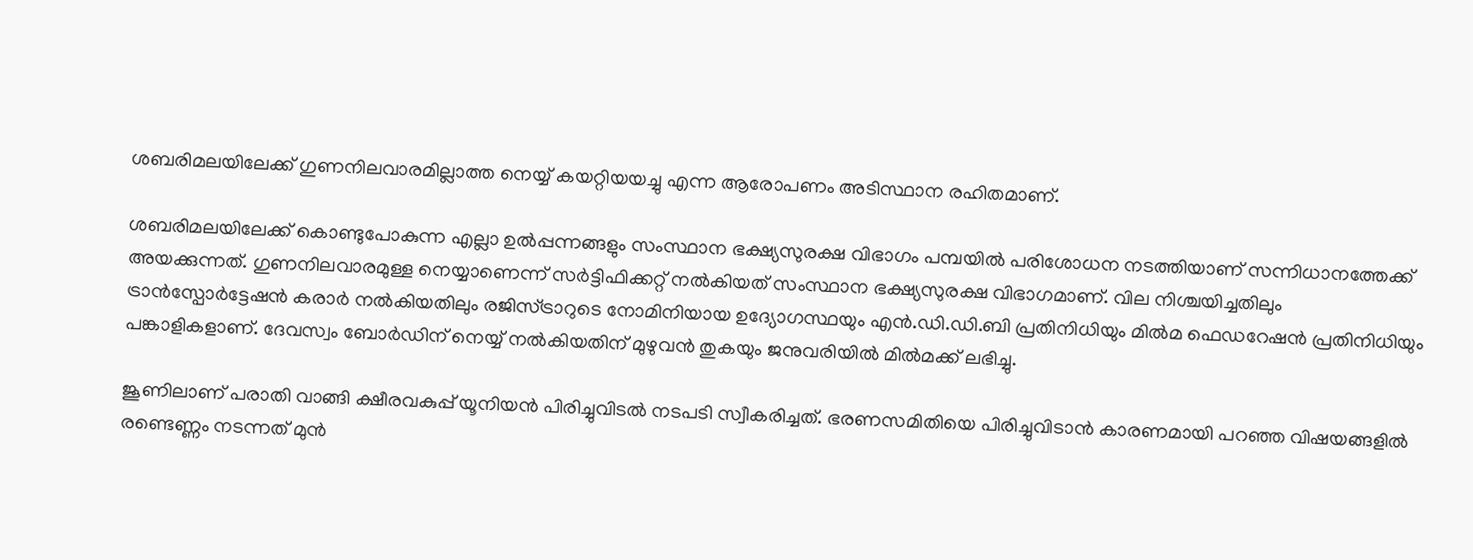ശബരിമലയിലേക്ക് ഗുണനിലവാരമില്ലാത്ത നെയ്യ് കയറ്റിയയച്ചു എന്ന ആരോപണം അടിസ്ഥാന രഹിതമാണ്.

ശബരിമലയിലേക്ക് കൊണ്ടുപോകുന്ന എല്ലാ ഉൽപ്പന്നങ്ങളും സംസ്ഥാന ഭക്ഷ്യസുരക്ഷ വിഭാഗം പമ്പയിൽ പരിശോധന നടത്തിയാണ് സന്നിധാനത്തേക്ക് അയക്കുന്നത്. ഗുണനിലവാരമുള്ള നെയ്യാണെന്ന് സർട്ടിഫിക്കറ്റ് നൽകിയത് സംസ്ഥാന ഭക്ഷ്യസുരക്ഷ വിഭാഗമാണ്. വില നിശ്ചയിച്ചതിലും ട്രാൻസ്പോർട്ടേഷൻ കരാർ നൽകിയതിലും രജിസ്ട്രാറുടെ നോമിനിയായ ഉദ്യോഗസ്ഥയും എൻ.ഡി.ഡി.ബി പ്രതിനിധിയും മിൽമ ഫെഡറേഷൻ പ്രതിനിധിയും പങ്കാളികളാണ്. ദേവസ്വം ബോർഡിന് നെയ്യ് നൽകിയതിന് മുഴുവൻ തുകയും ജനുവരിയിൽ മിൽമക്ക് ലഭിച്ചു.

ജൂണിലാണ് പരാതി വാങ്ങി ക്ഷീരവകുപ്പ് യൂനിയൻ പിരിച്ചുവിടൽ നടപടി സ്വീകരിച്ചത്. ഭരണസമിതിയെ പിരിച്ചുവിടാൻ കാരണമായി പറഞ്ഞ വിഷയങ്ങളിൽ രണ്ടെണ്ണം നടന്നത് മുൻ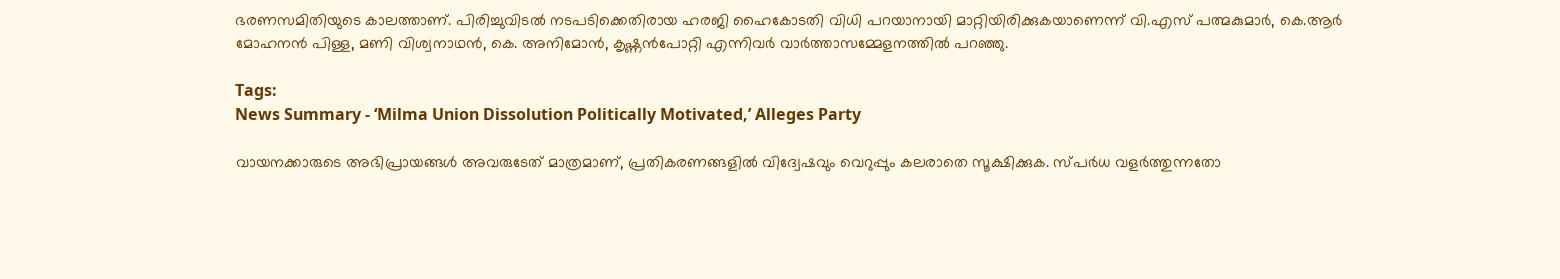ഭരണസമിതിയുടെ കാലത്താണ്. പിരിച്ചുവിടൽ നടപടിക്കെതിരായ ഹരജി ഹൈകോടതി വിധി പറയാനായി മാറ്റിയിരിക്കുകയാണെന്ന് വി.എസ് പത്മകുമാർ, കെ.ആർ മോഹനൻ പിള്ള, മണി വിശ്വനാഥൻ, കെ. അനിമോൻ, കൃഷ്ണൻപോറ്റി എന്നിവർ വാർത്താസമ്മേളനത്തിൽ പറഞ്ഞു.

Tags:
News Summary - ‘Milma Union Dissolution Politically Motivated,’ Alleges Party

വായനക്കാരുടെ അഭിപ്രായങ്ങള്‍ അവരുടേത് മാത്രമാണ്, പ്രതികരണങ്ങളിൽ വിദ്വേഷവും വെറുപ്പും കലരാതെ സൂക്ഷിക്കുക. സ്പർധ വളർത്തുന്നതോ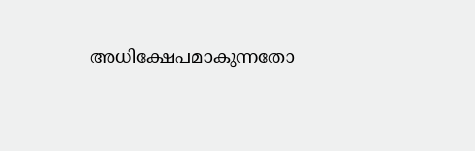അധിക്ഷേപമാകുന്നതോ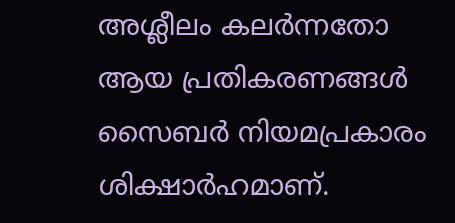അശ്ലീലം കലർന്നതോ ആയ പ്രതികരണങ്ങൾ സൈബർ നിയമപ്രകാരം ശിക്ഷാർഹമാണ്.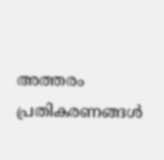അത്തരം പ്രതികരണങ്ങൾ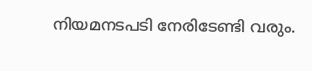നിയമനടപടി നേരിടേണ്ടി വരും.